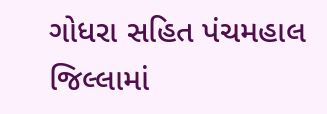ગોધરા સહિત પંચમહાલ જિલ્લામાં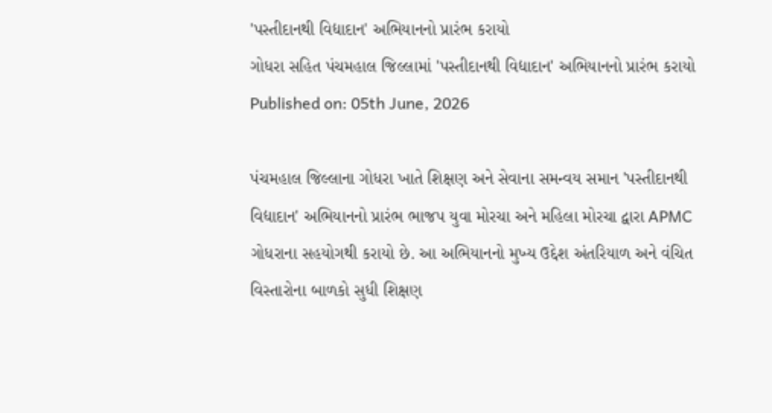'પસ્તીદાનથી વિદ્યાદાન' અભિયાનનો પ્રારંભ કરાયો
ગોધરા સહિત પંચમહાલ જિલ્લામાં 'પસ્તીદાનથી વિદ્યાદાન' અભિયાનનો પ્રારંભ કરાયો
Published on: 05th June, 2026

પંચમહાલ જિલ્લાના ગોધરા ખાતે શિક્ષણ અને સેવાના સમન્વય સમાન 'પસ્તીદાનથી વિદ્યાદાન' અભિયાનનો પ્રારંભ ભાજપ યુવા મોરચા અને મહિલા મોરચા દ્વારા APMC ગોધરાના સહયોગથી કરાયો છે. આ અભિયાનનો મુખ્ય ઉદ્દેશ અંતરિયાળ અને વંચિત વિસ્તારોના બાળકો સુધી શિક્ષણ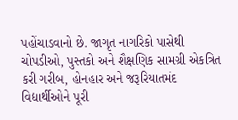પહોંચાડવાનો છે. જાગૃત નાગરિકો પાસેથી ચોપડીઓ, પુસ્તકો અને શૈક્ષણિક સામગ્રી એકત્રિત કરી ગરીબ, હોનહાર અને જરૂરિયાતમંદ વિદ્યાર્થીઓને પૂરી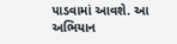પાડવામાં આવશે. આ અભિયાન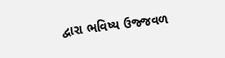દ્વારા ભવિષ્ય ઉજ્જવળ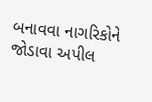બનાવવા નાગરિકોને જોડાવા અપીલ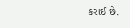કરાઈ છે.